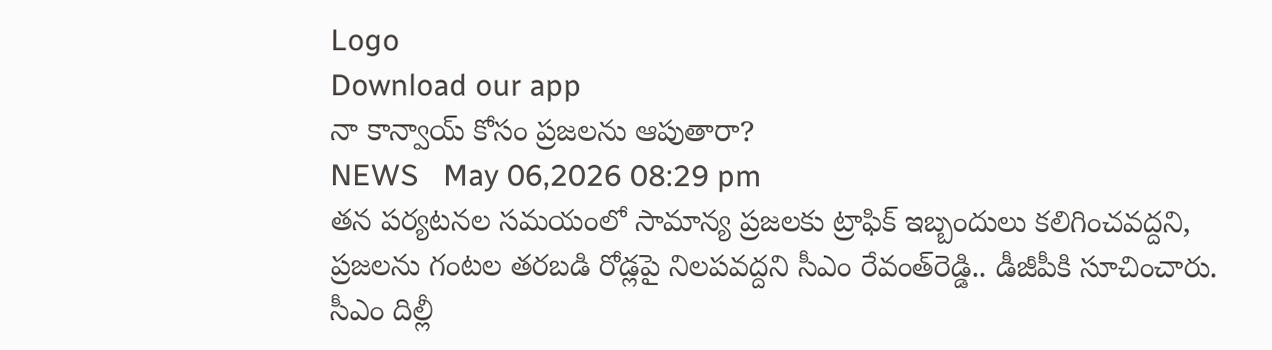Logo
Download our app
నా కాన్వాయ్‌ కోసం ప్రజలను ఆపుతారా?
NEWS   May 06,2026 08:29 pm
తన పర్యటనల సమయంలో సామాన్య ప్రజలకు ట్రాఫిక్‌ ఇబ్బందులు కలిగించ‌వ‌ద్ద‌ని, ప్రజలను గంటల తరబడి రోడ్లపై నిలపవద్దని సీఎం రేవంత్‌రెడ్డి.. డీజీపీకి సూచించారు. సీఎం దిల్లీ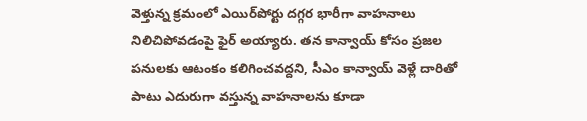వెళ్తున్న క్రమంలో ఎయిర్‌పోర్టు దగ్గ‌ర‌ భారీగా వాహనాలు నిలిచిపోవడంపై ఫైర్ అయ్యారు. తన కాన్వాయ్‌ కోసం ప్రజల పనులకు ఆటంకం కలిగించవద్దని, సీఎం కాన్వాయ్‌ వెళ్లే దారితో పాటు ఎదురుగా వస్తున్న వాహనాలను కూడా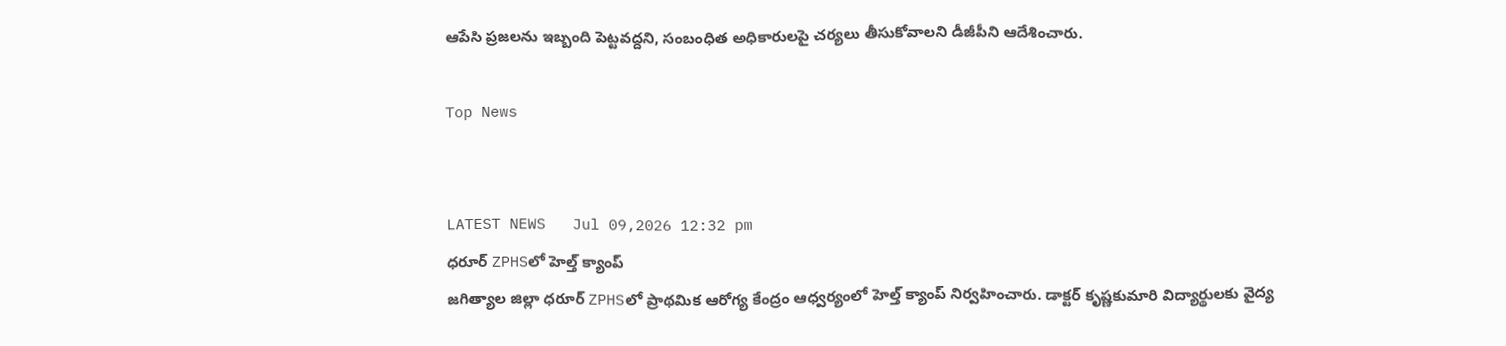ఆపేసి ప్రజలను ఇబ్బంది పెట్టవద్దని, సంబంధిత అధికారులపై చర్యలు తీసుకోవాలని డీజీపీని ఆదేశించారు.

Top News


LATEST NEWS   Jul 09,2026 12:32 pm
ధరూర్ ZPHSలో హెల్త్ క్యాంప్
జగిత్యాల జిల్లా ధరూర్ ZPHSలో ప్రాథమిక ఆరోగ్య కేంద్రం ఆధ్వర్యంలో హెల్త్ క్యాంప్ నిర్వహించారు. డాక్టర్ కృష్ణకుమారి విద్యార్థులకు వైద్య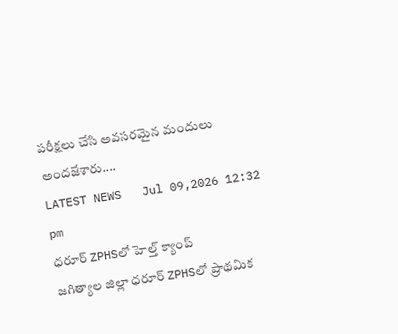పరీక్షలు చేసి అవసరమైన మందులు అందజేశారు....
LATEST NEWS   Jul 09,2026 12:32 pm
ధరూర్ ZPHSలో హెల్త్ క్యాంప్
జగిత్యాల జిల్లా ధరూర్ ZPHSలో ప్రాథమిక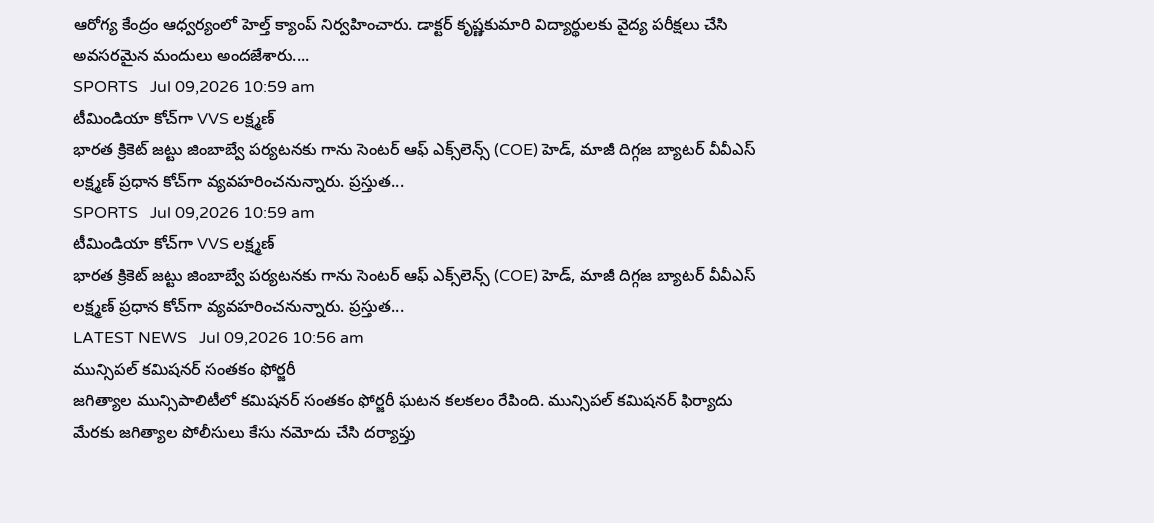ఆరోగ్య కేంద్రం ఆధ్వర్యంలో హెల్త్ క్యాంప్ నిర్వహించారు. డాక్టర్ కృష్ణకుమారి విద్యార్థులకు వైద్య పరీక్షలు చేసి అవసరమైన మందులు అందజేశారు....
SPORTS   Jul 09,2026 10:59 am
టీమిండియా కోచ్‌గా VVS లక్ష్మణ్‌
భారత క్రికెట్ జట్టు జింబాబ్వే పర్యటనకు గాను సెంటర్ ఆఫ్ ఎక్స్‌లెన్స్ (COE) హెడ్, మాజీ దిగ్గజ బ్యాటర్ వీవీఎస్ లక్ష్మణ్ ప్రధాన కోచ్‌గా వ్యవహరించనున్నారు. ప్రస్తుత...
SPORTS   Jul 09,2026 10:59 am
టీమిండియా కోచ్‌గా VVS లక్ష్మణ్‌
భారత క్రికెట్ జట్టు జింబాబ్వే పర్యటనకు గాను సెంటర్ ఆఫ్ ఎక్స్‌లెన్స్ (COE) హెడ్, మాజీ దిగ్గజ బ్యాటర్ వీవీఎస్ లక్ష్మణ్ ప్రధాన కోచ్‌గా వ్యవహరించనున్నారు. ప్రస్తుత...
LATEST NEWS   Jul 09,2026 10:56 am
మున్సిపల్ కమిషనర్ సంతకం ఫోర్జరీ
జగిత్యాల మున్సిపాలిటీలో కమిషనర్ సంతకం ఫోర్జరీ ఘటన కలకలం రేపింది. మున్సిపల్ కమిషనర్ ఫిర్యాదు మేరకు జగిత్యాల పోలీసులు కేసు నమోదు చేసి దర్యాప్తు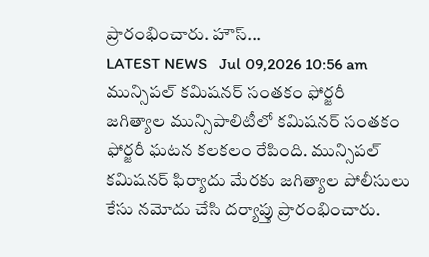ప్రారంభించారు. హౌస్...
LATEST NEWS   Jul 09,2026 10:56 am
మున్సిపల్ కమిషనర్ సంతకం ఫోర్జరీ
జగిత్యాల మున్సిపాలిటీలో కమిషనర్ సంతకం ఫోర్జరీ ఘటన కలకలం రేపింది. మున్సిపల్ కమిషనర్ ఫిర్యాదు మేరకు జగిత్యాల పోలీసులు కేసు నమోదు చేసి దర్యాప్తు ప్రారంభించారు.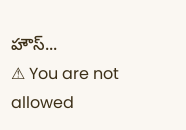హౌస్...
⚠ You are not allowed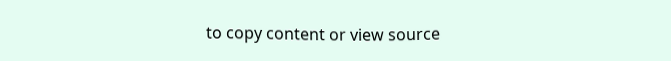to copy content or view source